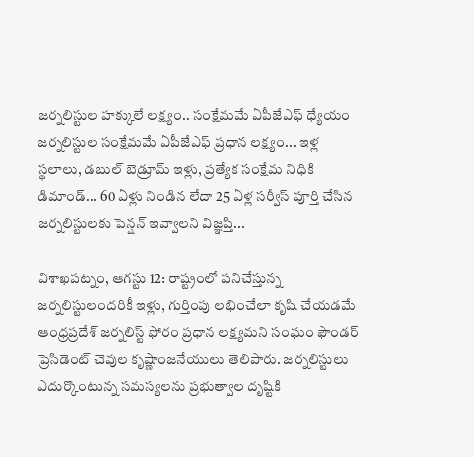జర్నలిస్టుల హక్కులే లక్ష్యం.. సంక్షేమమే ఏపీజేఎఫ్ ధ్యేయం
జర్నలిస్టుల సంక్షేమమే ఏపీజేఎఫ్ ప్రధాన లక్ష్యం... ఇళ్ల స్థలాలు, డబుల్ బెడ్రూమ్ ఇళ్లు, ప్రత్యేక సంక్షేమ నిధికి డిమాండ్... 60 ఏళ్లు నిండిన లేదా 25 ఏళ్ల సర్వీస్ పూర్తి చేసిన జర్నలిస్టులకు పెన్షన్ ఇవ్వాలని విజ్ఞప్తి...

విశాఖపట్నం, ఆగస్టు 12: రాష్ట్రంలో పనిచేస్తున్న జర్నలిస్టులందరికీ ఇళ్లు, గుర్తింపు లభించేలా కృషి చేయడమే ఆంధ్రప్రదేశ్ జర్నలిస్ట్ ఫోరం ప్రధాన లక్ష్యమని సంఘం ఫౌండర్ ప్రెసిడెంట్ చెవుల కృష్ణాంజనేయులు తెలిపారు. జర్నలిస్టులు ఎదుర్కొంటున్న సమస్యలను ప్రభుత్వాల దృష్టికి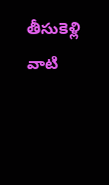తీసుకెళ్లి వాటి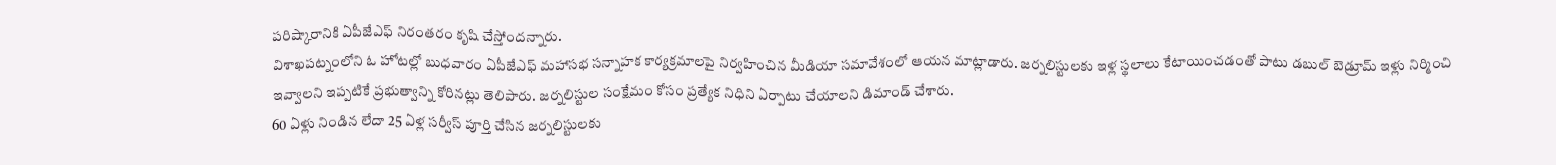పరిష్కారానికి ఏపీజేఎఫ్ నిరంతరం కృషి చేస్తోందన్నారు.
విశాఖపట్నంలోని ఓ హోటల్లో బుధవారం ఏపీజేఎఫ్ మహాసభ సన్నాహక కార్యక్రమాలపై నిర్వహించిన మీడియా సమావేశంలో ఆయన మాట్లాడారు. జర్నలిస్టులకు ఇళ్ల స్థలాలు కేటాయించడంతో పాటు డబుల్ బెడ్రూమ్ ఇళ్లు నిర్మించి ఇవ్వాలని ఇప్పటికే ప్రభుత్వాన్ని కోరినట్లు తెలిపారు. జర్నలిస్టుల సంక్షేమం కోసం ప్రత్యేక నిధిని ఏర్పాటు చేయాలని డిమాండ్ చేశారు.
60 ఏళ్లు నిండిన లేదా 25 ఏళ్ల సర్వీస్ పూర్తి చేసిన జర్నలిస్టులకు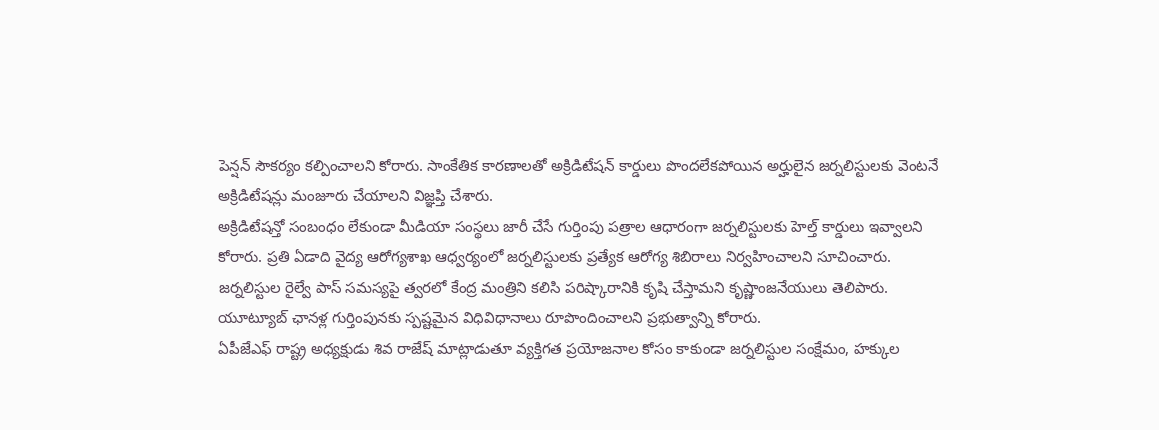పెన్షన్ సౌకర్యం కల్పించాలని కోరారు. సాంకేతిక కారణాలతో అక్రిడిటేషన్ కార్డులు పొందలేకపోయిన అర్హులైన జర్నలిస్టులకు వెంటనే అక్రిడిటేషన్లు మంజూరు చేయాలని విజ్ఞప్తి చేశారు.
అక్రిడిటేషన్తో సంబంధం లేకుండా మీడియా సంస్థలు జారీ చేసే గుర్తింపు పత్రాల ఆధారంగా జర్నలిస్టులకు హెల్త్ కార్డులు ఇవ్వాలని కోరారు. ప్రతి ఏడాది వైద్య ఆరోగ్యశాఖ ఆధ్వర్యంలో జర్నలిస్టులకు ప్రత్యేక ఆరోగ్య శిబిరాలు నిర్వహించాలని సూచించారు. జర్నలిస్టుల రైల్వే పాస్ సమస్యపై త్వరలో కేంద్ర మంత్రిని కలిసి పరిష్కారానికి కృషి చేస్తామని కృష్ణాంజనేయులు తెలిపారు. యూట్యూబ్ ఛానళ్ల గుర్తింపునకు స్పష్టమైన విధివిధానాలు రూపొందించాలని ప్రభుత్వాన్ని కోరారు.
ఏపీజేఎఫ్ రాష్ట్ర అధ్యక్షుడు శివ రాజేష్ మాట్లాడుతూ వ్యక్తిగత ప్రయోజనాల కోసం కాకుండా జర్నలిస్టుల సంక్షేమం, హక్కుల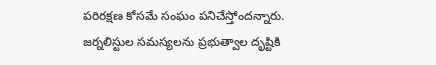పరిరక్షణ కోసమే సంఘం పనిచేస్తోందన్నారు. జర్నలిస్టుల సమస్యలను ప్రభుత్వాల దృష్టికి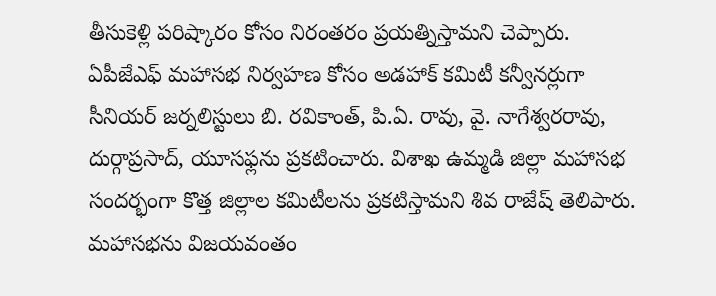తీసుకెళ్లి పరిష్కారం కోసం నిరంతరం ప్రయత్నిస్తామని చెప్పారు.
ఏపీజేఎఫ్ మహాసభ నిర్వహణ కోసం అడహాక్ కమిటీ కన్వీనర్లుగా సీనియర్ జర్నలిస్టులు బి. రవికాంత్, పి.ఏ. రావు, వై. నాగేశ్వరరావు, దుర్గాప్రసాద్, యూసఫ్లను ప్రకటించారు. విశాఖ ఉమ్మడి జిల్లా మహాసభ సందర్భంగా కొత్త జిల్లాల కమిటీలను ప్రకటిస్తామని శివ రాజేష్ తెలిపారు. మహాసభను విజయవంతం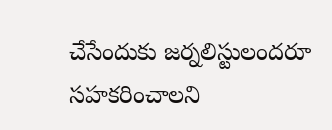చేసేందుకు జర్నలిస్టులందరూ సహకరించాలని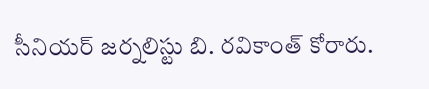సీనియర్ జర్నలిస్టు బి. రవికాంత్ కోరారు.